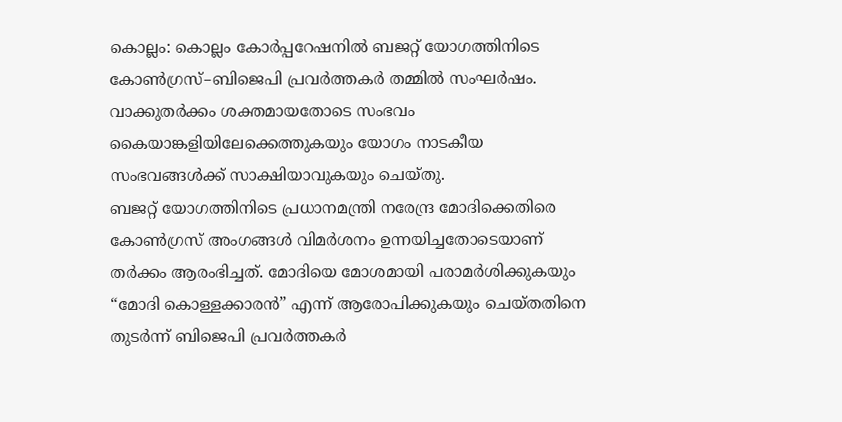കൊല്ലം: കൊല്ലം കോർപ്പറേഷനിൽ ബജറ്റ് യോഗത്തിനിടെ കോൺഗ്രസ്–ബിജെപി പ്രവർത്തകർ തമ്മിൽ സംഘർഷം. വാക്കുതർക്കം ശക്തമായതോടെ സംഭവം കൈയാങ്കളിയിലേക്കെത്തുകയും യോഗം നാടകീയ സംഭവങ്ങൾക്ക് സാക്ഷിയാവുകയും ചെയ്തു.
ബജറ്റ് യോഗത്തിനിടെ പ്രധാനമന്ത്രി നരേന്ദ്ര മോദിക്കെതിരെ കോൺഗ്രസ് അംഗങ്ങൾ വിമർശനം ഉന്നയിച്ചതോടെയാണ് തർക്കം ആരംഭിച്ചത്. മോദിയെ മോശമായി പരാമർശിക്കുകയും “മോദി കൊള്ളക്കാരൻ” എന്ന് ആരോപിക്കുകയും ചെയ്തതിനെ തുടർന്ന് ബിജെപി പ്രവർത്തകർ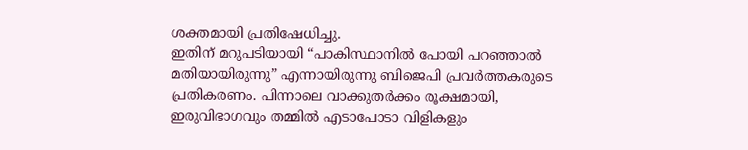ശക്തമായി പ്രതിഷേധിച്ചു.
ഇതിന് മറുപടിയായി “പാകിസ്ഥാനിൽ പോയി പറഞ്ഞാൽ മതിയായിരുന്നു” എന്നായിരുന്നു ബിജെപി പ്രവർത്തകരുടെ പ്രതികരണം. പിന്നാലെ വാക്കുതർക്കം രൂക്ഷമായി, ഇരുവിഭാഗവും തമ്മിൽ എടാപോടാ വിളികളും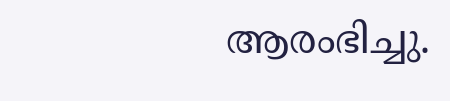ആരംഭിച്ചു.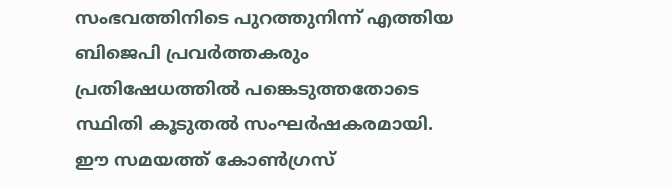സംഭവത്തിനിടെ പുറത്തുനിന്ന് എത്തിയ ബിജെപി പ്രവർത്തകരും പ്രതിഷേധത്തിൽ പങ്കെടുത്തതോടെ സ്ഥിതി കൂടുതൽ സംഘർഷകരമായി. ഈ സമയത്ത് കോൺഗ്രസ്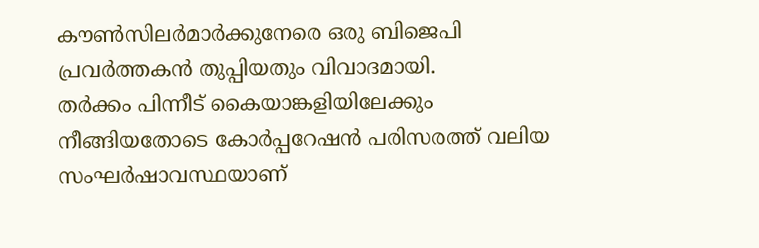കൗൺസിലർമാർക്കുനേരെ ഒരു ബിജെപി പ്രവർത്തകൻ തുപ്പിയതും വിവാദമായി.
തർക്കം പിന്നീട് കൈയാങ്കളിയിലേക്കും നീങ്ങിയതോടെ കോർപ്പറേഷൻ പരിസരത്ത് വലിയ സംഘർഷാവസ്ഥയാണ്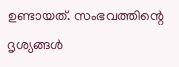ഉണ്ടായത്. സംഭവത്തിന്റെ ദൃശ്യങ്ങൾ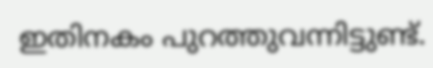ഇതിനകം പുറത്തുവന്നിട്ടുണ്ട്.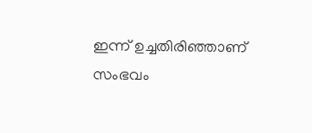ഇന്ന് ഉച്ചതിരിഞ്ഞാണ് സംഭവം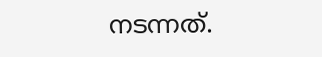നടന്നത്.